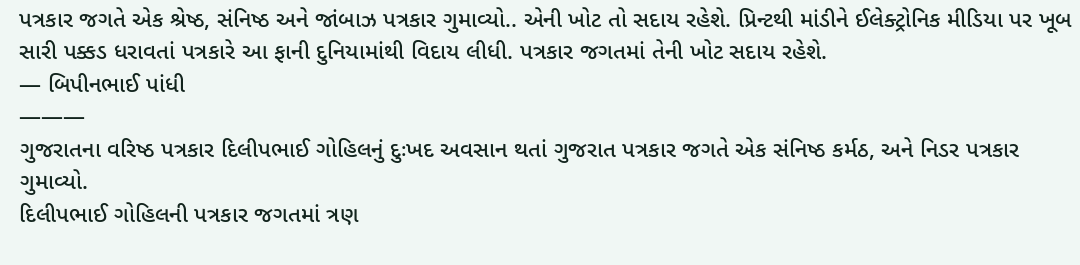પત્રકાર જગતે એક શ્રેષ્ઠ, સંનિષ્ઠ અને જાંબાઝ પત્રકાર ગુમાવ્યો.. એની ખોટ તો સદાય રહેશે. પ્રિન્ટથી માંડીને ઈલેક્ટ્રોનિક મીડિયા પર ખૂબ સારી પક્કડ ધરાવતાં પત્રકારે આ ફાની દુનિયામાંથી વિદાય લીધી. પત્રકાર જગતમાં તેની ખોટ સદાય રહેશે.
— બિપીનભાઈ પાંધી
———
ગુજરાતના વરિષ્ઠ પત્રકાર દિલીપભાઈ ગોહિલનું દુઃખદ અવસાન થતાં ગુજરાત પત્રકાર જગતે એક સંનિષ્ઠ કર્મઠ, અને નિડર પત્રકાર ગુમાવ્યો.
દિલીપભાઈ ગોહિલની પત્રકાર જગતમાં ત્રણ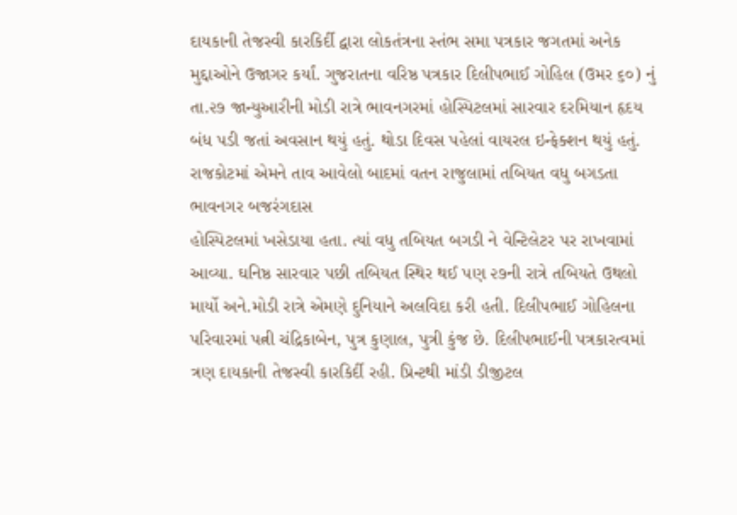દાયકાની તેજસ્વી કારકિર્દી દ્વારા લોકતંત્રના સ્તંભ સમા પત્રકાર જગતમાં અનેક મુદ્દાઓને ઉજાગર કર્યાં. ગુજરાતના વરિષ્ઠ પત્રકાર દિલીપભાઈ ગોહિલ (ઉમર ૬૦) નું તા.૨૭ જાન્યુઆરીની મોડી રાત્રે ભાવનગરમાં હોસ્પિટલમાં સારવાર દરમિયાન હૃદય બંધ પડી જતાં અવસાન થયું હતું. થોડા દિવસ પહેલાં વાયરલ ઇન્ફેક્શન થયું હતું. રાજકોટમાં એમને તાવ આવેલો બાદમાં વતન રાજુલામાં તબિયત વધુ બગડતા ભાવનગર બજરંગદાસ
હોસ્પિટલમાં ખસેડાયા હતા. ત્યાં વધુ તબિયત બગડી ને વેન્ટિલેટર પર રાખવામાં આવ્યા. ઘનિષ્ઠ સારવાર પછી તબિયત સ્થિર થઈ પણ ૨૭ની રાત્રે તબિયતે ઉથલો માર્યો અને.મોડી રાત્રે એમણે દુનિયાને અલવિદા કરી હતી. દિલીપભાઈ ગોહિલના પરિવારમાં પત્ની ચંદ્રિકાબેન, પુત્ર કુણાલ, પુત્રી કુંજ છે. દિલીપભાઈની પત્રકારત્વમાં ત્રણ દાયકાની તેજસ્વી કારકિર્દી રહી. પ્રિન્ટથી માંડી ડીજીટલ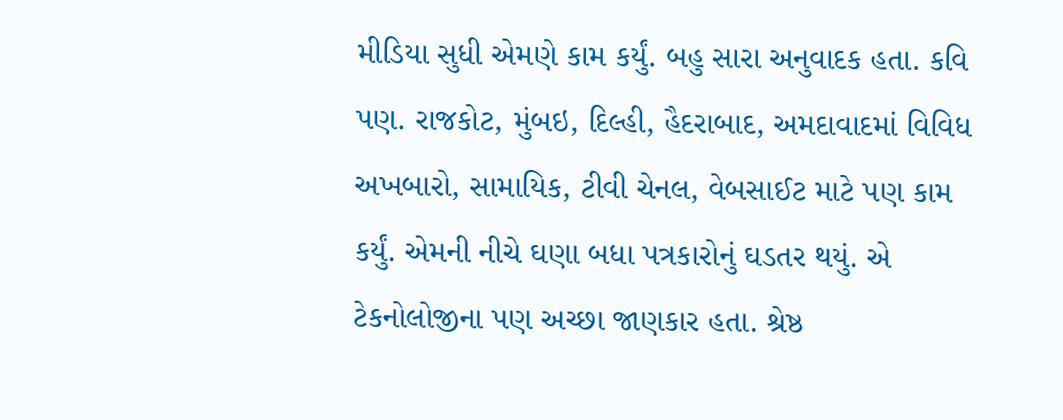મીડિયા સુધી એમણે કામ કર્યું. બહુ સારા અનુવાદક હતા. કવિ પણ. રાજકોટ, મુંબઇ, દિલ્હી, હૈદરાબાદ, અમદાવાદમાં વિવિધ અખબારો, સામાયિક, ટીવી ચેનલ, વેબસાઈટ માટે પણ કામ કર્યું. એમની નીચે ઘણા બધા પત્રકારોનું ઘડતર થયું. એ ટેકનોલોજીના પણ અચ્છા જાણકાર હતા. શ્રેષ્ઠ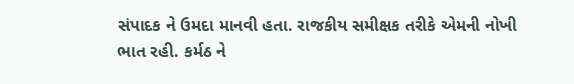સંપાદક ને ઉમદા માનવી હતા. રાજકીય સમીક્ષક તરીકે એમની નોખી ભાત રહી. કર્મઠ ને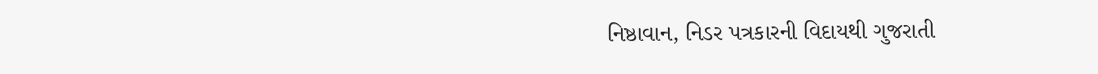નિષ્ઠાવાન, નિડર પત્રકારની વિદાયથી ગુજરાતી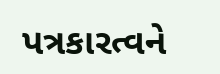પત્રકારત્વને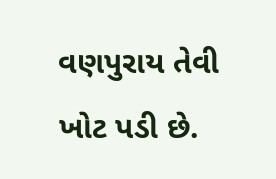વણપુરાય તેવી ખોટ પડી છે.